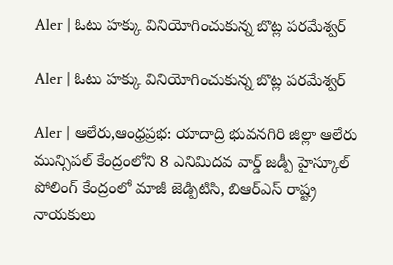Aler | ఓటు హక్కు వినియోగించుకున్న బొట్ల పరమేశ్వర్

Aler | ఓటు హక్కు వినియోగించుకున్న బొట్ల పరమేశ్వర్

Aler | ఆలేరు,ఆంధ్రప్రభ: యాదాద్రి భువనగిరి జిల్లా ఆలేరు మున్సిపల్ కేంద్రంలోని 8 ఎనిమిదవ వార్డ్ జడ్పీ హైస్కూల్ పోలింగ్ కేంద్రంలో మాజీ జెడ్పిటిసి, బిఆర్ఎస్ రాష్ట్ర నాయకులు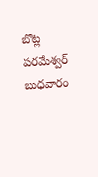బొట్ల పరమేశ్వర్ బుధవారం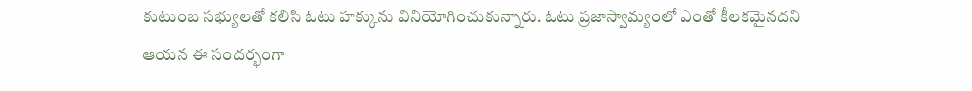కుటుంబ సభ్యులతో కలిసి ఓటు హక్కును వినియోగించుకున్నారు. ఓటు ప్రజాస్వామ్యంలో ఎంతో కీలకమైనదని ఆయన ఈ సందర్భంగా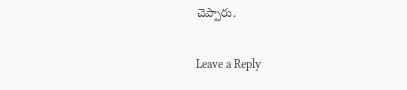చెప్పారు.

Leave a Reply